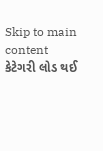Skip to main content
કેટેગરી લોડ થઈ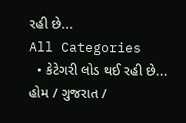રહી છે...
All Categories
  • કેટેગરી લોડ થઈ રહી છે...
હોમ / ગુજરાત /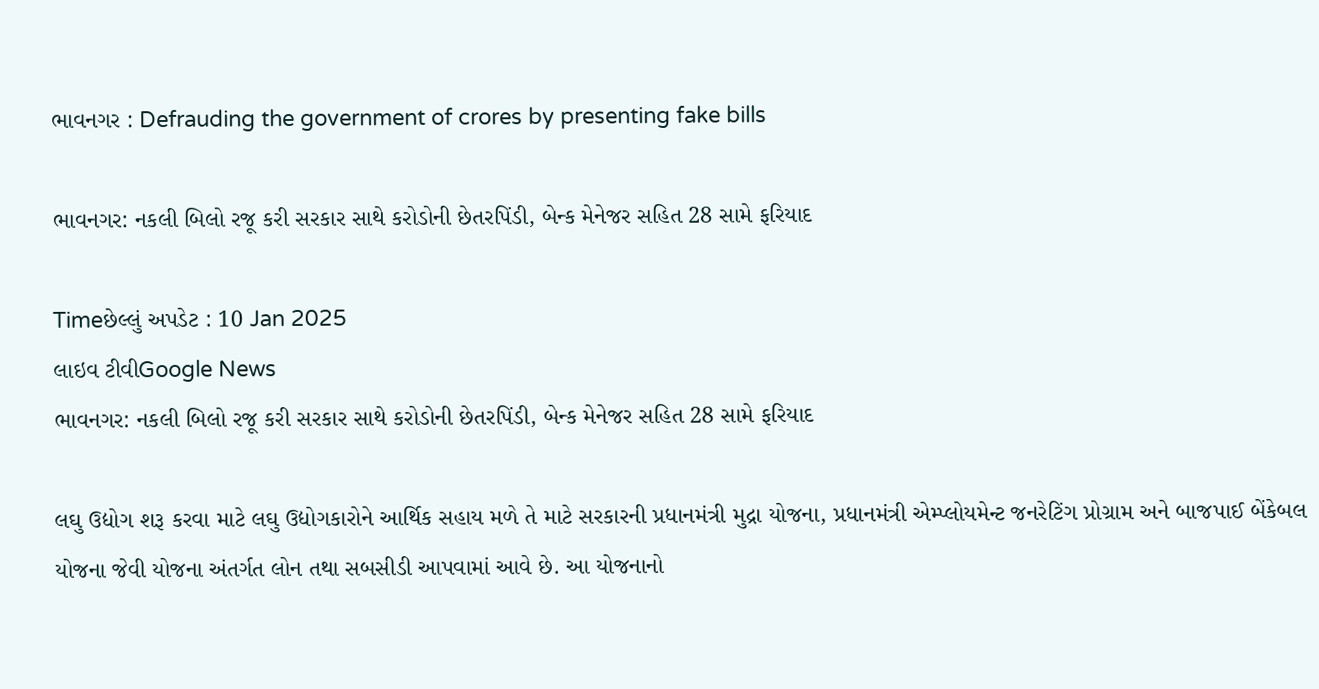ભાવનગર : Defrauding the government of crores by presenting fake bills

ભાવનગર: નકલી બિલો રજૂ કરી સરકાર સાથે કરોડોની છેતરપિંડી, બેન્ક મેનેજર સહિત 28 સામે ફરિયાદ

Timeછેલ્લું અપડેટ : 10 Jan 2025
લાઇવ ટીવીGoogle News
ભાવનગર: નકલી બિલો રજૂ કરી સરકાર સાથે કરોડોની છેતરપિંડી, બેન્ક મેનેજર સહિત 28 સામે ફરિયાદ

લઘુ ઉદ્યોગ શરૂ કરવા માટે લઘુ ઉદ્યોગકારોને આર્થિક સહાય મળે તે માટે સરકારની પ્રધાનમંત્રી મુદ્રા યોજના, પ્રધાનમંત્રી એમ્પ્લોયમેન્ટ જનરેટિંગ પ્રોગ્રામ અને બાજપાઈ બેંકેબલ યોજના જેવી યોજના અંતર્ગત લોન તથા સબસીડી આપવામાં આવે છે. આ યોજનાનો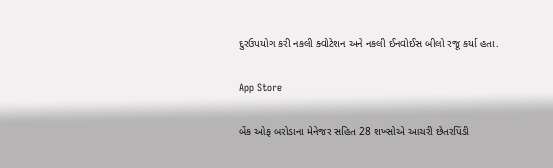દુરઉપયોગ કરી નકલી ક્વોટેશન અને નકલી ઈનવોઈસ બીલો રજૂ કર્યા હતા.

App Store

બેંક ઓફ બરોડાના મેનેજર સહિત 28 શખ્સોએ આચરી છેતરપિંડી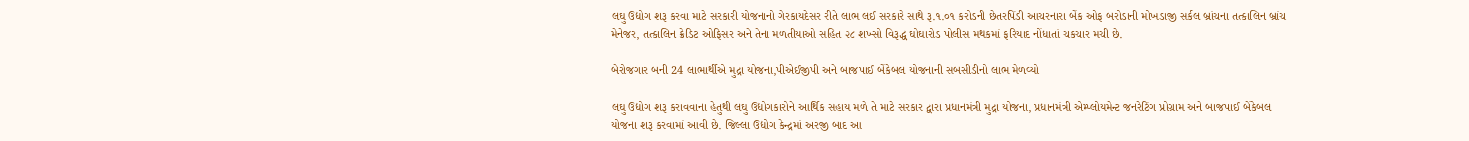લઘુ ઉદ્યોગ શરૂ કરવા માટે સરકારી યોજનાનો ગેરકાયદેસર રીતે લાભ લઈ સરકારે સાથે રૂ.૧.૦૧ કરોડની છેતરપિંડી આચરનારા બેંક ઓફ બરોડાની મોખડાજી સર્કલ બ્રાંચના તત્કાલિન બ્રાંચ મેનેજર, તત્કાલિન ક્રેડિટ ઓફિસર અને તેના મળતીયાઓ સહિત ૨૮ શખ્સો વિરૂદ્ધ ઘોઘારોડ પોલીસ મથકમાં ફરિયાદ નોંધાતાં ચકચાર મચી છે.

બેરોજગાર બની 24 લાભાર્થીએ મુદ્રા યોજના,પીએઈજીપી અને બાજપાઈ બેંકેબલ યોજનાની સબસીડીનો લાભ મેળવ્યો

લઘુ ઉદ્યોગ શરૂ કરાવવાના હેતુથી લઘુ ઉદ્યોગકારોને આર્થિક સહાય મળે તે માટે સરકાર દ્વારા પ્રધાનમંત્રી મુદ્રા યોજના, પ્રધાનમંત્રી એમ્પ્લોયમેન્ટ જનરેટિંગ પ્રોગ્રામ અને બાજપાઈ બેંકેબલ યોજના શરૂ કરવામાં આવી છે. જિલ્લા ઉદ્યોગ કેન્દ્રમાં અરજી બાદ આ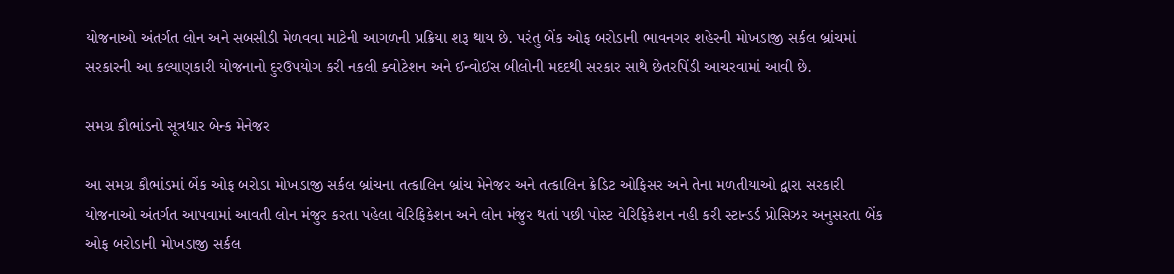યોજનાઓ અંતર્ગત લોન અને સબસીડી મેળવવા માટેની આગળની પ્રક્રિયા શરૂ થાય છે. પરંતુ બેંક ઓફ બરોડાની ભાવનગર શહેરની મોખડાજી સર્કલ બ્રાંચમાં સરકારની આ કલ્યાણકારી યોજનાનો દુરઉપયોગ કરી નકલી ક્વોટેશન અને ઈન્વોઈસ બીલોની મદદથી સરકાર સાથે છેતરપિંડી આચરવામાં આવી છે.

સમગ્ર કૌભાંડનો સૂત્રધાર બેન્ક મેનેજર

આ સમગ્ર કૌભાંડમાં બેંક ઓફ બરોડા મોખડાજી સર્કલ બ્રાંચના તત્કાલિન બ્રાંચ મેનેજર અને તત્કાલિન ક્રેડિટ ઓફિસર અને તેના મળતીયાઓ દ્વારા સરકારી યોજનાઓ અંતર્ગત આપવામાં આવતી લોન મંજુર કરતા પહેલા વેરિફિકેશન અને લોન મંજુર થતાં પછી પોસ્ટ વેરિફિકેશન નહી કરી સ્ટાન્ડર્ડ પ્રોસિઝર અનુસરતા બેંક ઓફ બરોડાની મોખડાજી સર્કલ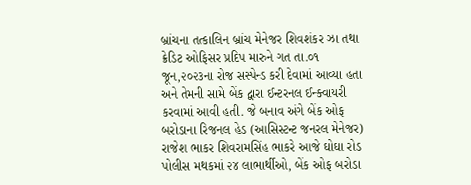બ્રાંચના તત્કાલિન બ્રાંચ મેનેજર શિવશંકર ઝા તથા ક્રેડિટ ઓફિસર પ્રદિપ મારુને ગત તા.૦૧ જૂન,૨૦૨૩ના રોજ સસ્પેન્ડ કરી દેવામાં આવ્યા હતા અને તેમની સામે બેંક દ્વારા ઈન્ટરનલ ઈન્ક્વાયરી કરવામાં આવી હતી. જે બનાવ અંગે બેંક ઓફ બરોડાના રિજનલ હેડ (આસિસ્ટન્ટ જનરલ મેનેજર) રાજેશ ભાકર શિવરામસિંહ ભાકરે આજે ઘોઘા રોડ પોલીસ મથકમાં ૨૪ લાભાર્થીઓ, બેંક ઓફ બરોડા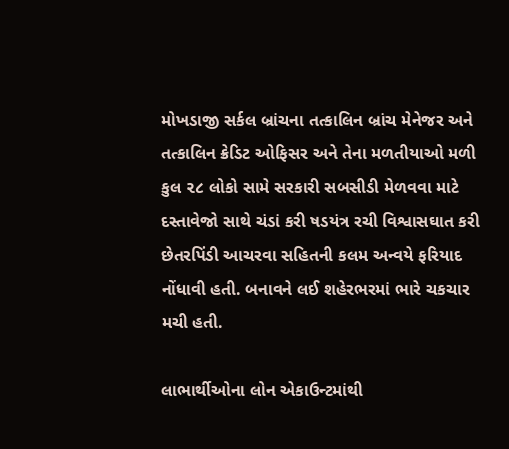મોખડાજી સર્કલ બ્રાંચના તત્કાલિન બ્રાંચ મેનેજર અને તત્કાલિન ક્રેડિટ ઓફિસર અને તેના મળતીયાઓ મળી કુલ ૨૮ લોકો સામે સરકારી સબસીડી મેળવવા માટે દસ્તાવેજો સાથે ચંડાં કરી ષડયંત્ર રચી વિશ્વાસઘાત કરી છેતરપિંડી આચરવા સહિતની કલમ અન્વયે ફરિયાદ નોંધાવી હતી. બનાવને લઈ શહેરભરમાં ભારે ચકચાર મચી હતી.

લાભાર્થીઓના લોન એકાઉન્ટમાંથી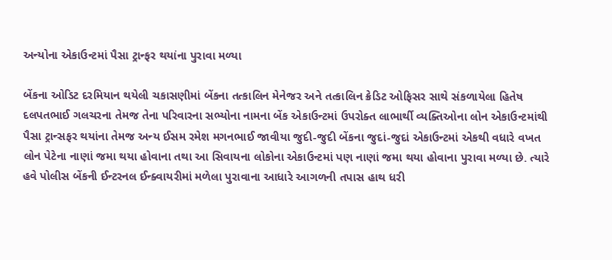અન્યોના એકાઉન્ટમાં પૈસા ટ્રાન્ફર થયાંના પુરાવા મળ્યા

બેંકના ઓડિટ દરમિયાન થયેલી ચકાસણીમાં બેંકના તત્કાલિન મેનેજર અને તત્કાલિન ક્રેડિટ ઓફિસર સાથે સંકળાયેલા હિતેષ દલપતભાઈ ગલચરના તેમજ તેના પરિવારના સભ્યોના નામના બેંક એકાઉન્ટમાં ઉપરોક્ત લાભાર્થી વ્યક્તિઓના લોન એકાઉન્ટમાંથી પૈસા ટ્રાન્સફર થયાંના તેમજ અન્ય ઈસમ રમેશ મગનભાઈ જાવીયા જુદી-જુદી બેંકના જુદાં-જુદાં એકાઉન્ટમાં એકથી વધારે વખત લોન પેટેના નાણાં જમા થયા હોવાના તથા આ સિવાયના લોકોના એકાઉન્ટમાં પણ નાણાં જમા થયા હોવાના પુરાવા મળ્યા છે. ત્યારે હવે પોલીસ બેંકની ઈન્ટરનલ ઈન્ક્વાયરીમાં મળેલા પુરાવાના આધારે આગળની તપાસ હાથ ધરી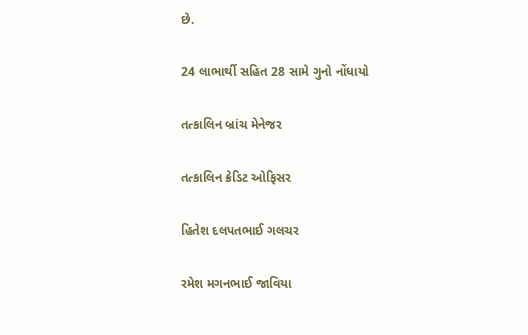છે.

24 લાભાર્થી સહિત 28 સામે ગુનો નોંધાયો

તત્કાલિન બ્રાંચ મેનેજર

તત્કાલિન ક્રેડિટ ઓફિસર

હિતેશ દલપતભાઈ ગલચર

રમેશ મગનભાઈ જાવિયા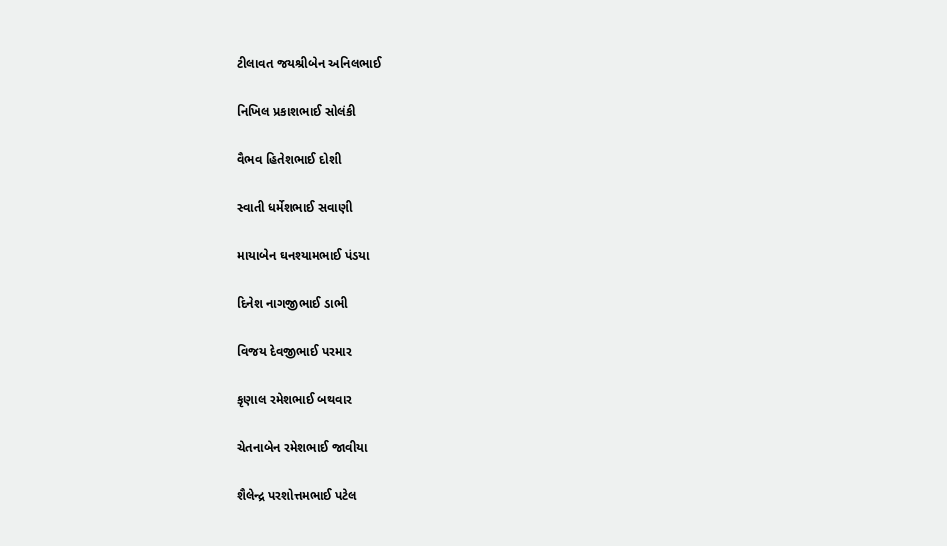ટીલાવત જયશ્રીબેન અનિલભાઈ

નિખિલ પ્રકાશભાઈ સોલંકી

વૈભવ હિતેશભાઈ દોશી

સ્વાતી ધર્મેશભાઈ સવાણી

માયાબેન ઘનશ્યામભાઈ પંડયા

દિનેશ નાગજીભાઈ ડાભી

વિજય દેવજીભાઈ પરમાર

કૃણાલ રમેશભાઈ બથવાર

ચેતનાબેન રમેશભાઈ જાવીયા

શૈલેન્દ્ર પરશોત્તમભાઈ પટેલ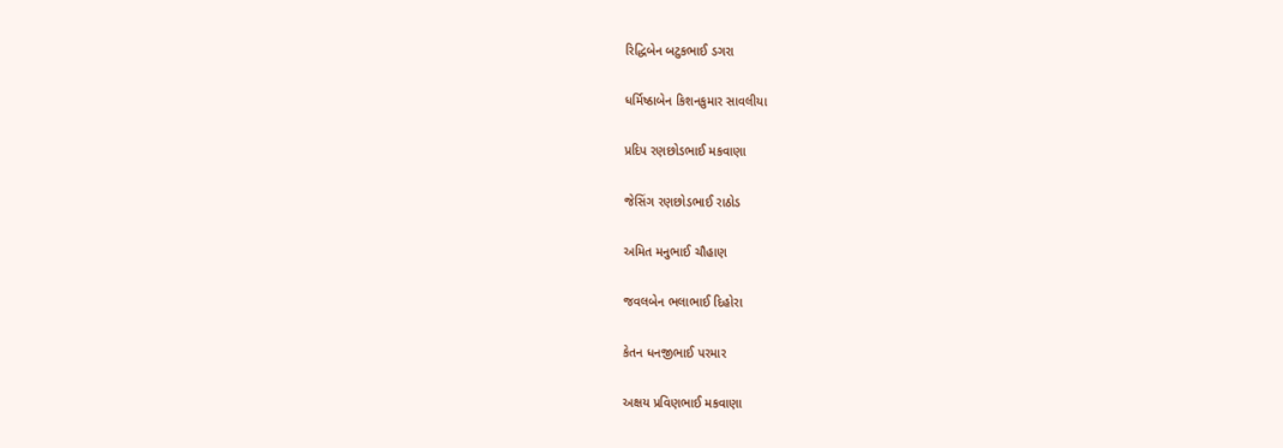રિદ્ધિબેન બટુકભાઈ ડગરા

ધર્મિષ્ઠાબેન કિશનકુમાર સાવલીયા

પ્રદિપ રણછોડભાઈ મકવાણા

જેસિંગ રણછોડભાઈ રાઠોડ

અમિત મનુભાઈ ચૌહાણ

જવલબેન ભલાભાઈ દિહોરા

કેતન ધનજીભાઈ પરમાર

અક્ષય પ્રવિણભાઈ મકવાણા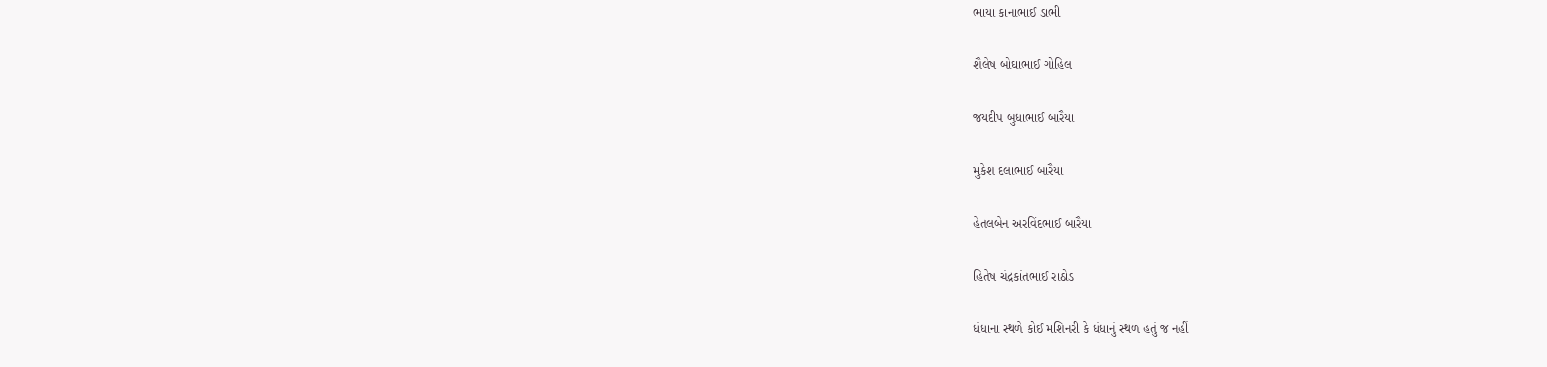ભાયા કાનાભાઈ ડાભી

શૈલેષ બોઘાભાઈ ગોહિલ

જયદીપ બુધાભાઈ બારૈયા

મુકેશ દલાભાઈ બારૈયા

હેતલબેન અરવિંદભાઈ બારૈયા

હિતેષ ચંદ્રકાંતભાઈ રાઠોડ

ધંધાના સ્થળે કોઈ મશિનરી કે ધંધાનું સ્થળ હતું જ નહીં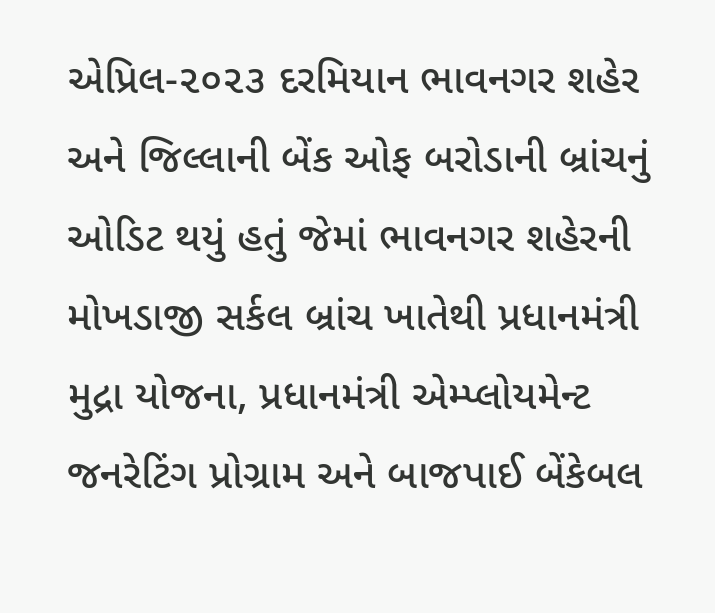એપ્રિલ-૨૦૨૩ દરમિયાન ભાવનગર શહેર અને જિલ્લાની બેંક ઓફ બરોડાની બ્રાંચનું ઓડિટ થયું હતું જેમાં ભાવનગર શહેરની મોખડાજી સર્કલ બ્રાંચ ખાતેથી પ્રધાનમંત્રી મુદ્રા યોજના, પ્રધાનમંત્રી એમ્પ્લોયમેન્ટ જનરેટિંગ પ્રોગ્રામ અને બાજપાઈ બેંકેબલ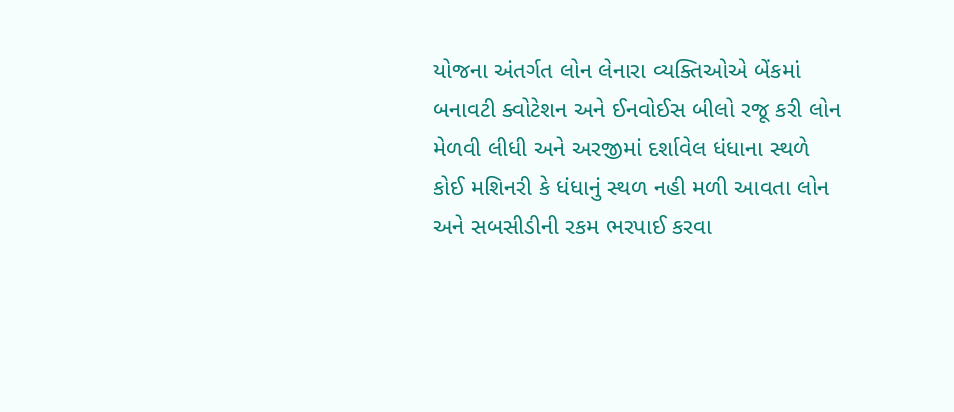યોજના અંતર્ગત લોન લેનારા વ્યક્તિઓએ બેંકમાં બનાવટી ક્વોટેશન અને ઈનવોઈસ બીલો રજૂ કરી લોન મેળવી લીધી અને અરજીમાં દર્શાવેલ ધંધાના સ્થળે કોઈ મશિનરી કે ધંધાનું સ્થળ નહી મળી આવતા લોન અને સબસીડીની રકમ ભરપાઈ કરવા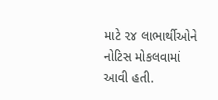માટે ૨૪ લાભાર્થીઓને નોટિસ મોકલવામાં આવી હતી.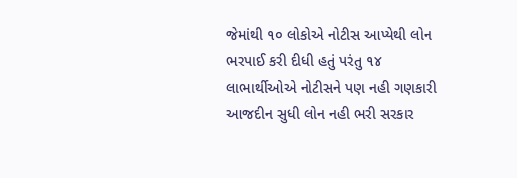જેમાંથી ૧૦ લોકોએ નોટીસ આપ્યેથી લોન ભરપાઈ કરી દીધી હતું પરંતુ ૧૪ લાભાર્થીઓએ નોટીસને પણ નહી ગણકારી આજદીન સુધી લોન નહી ભરી સરકાર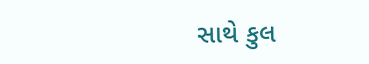સાથે કુલ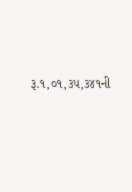રૂ.૧,૦૧,૩૫,૩૪૧ની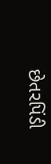છેતરપિંડી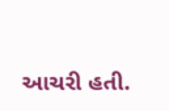આચરી હતી.